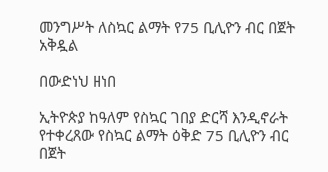መንግሥት ለስኳር ልማት የ75 ቢሊዮን ብር በጀት አቅዷል

በውድነህ ዘነበ

ኢትዮጵያ ከዓለም የስኳር ገበያ ድርሻ እንዲኖራት የተቀረጸው የስኳር ልማት ዕቅድ 75 ቢሊዮን ብር በጀት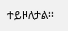ተይዞለታል፡፡